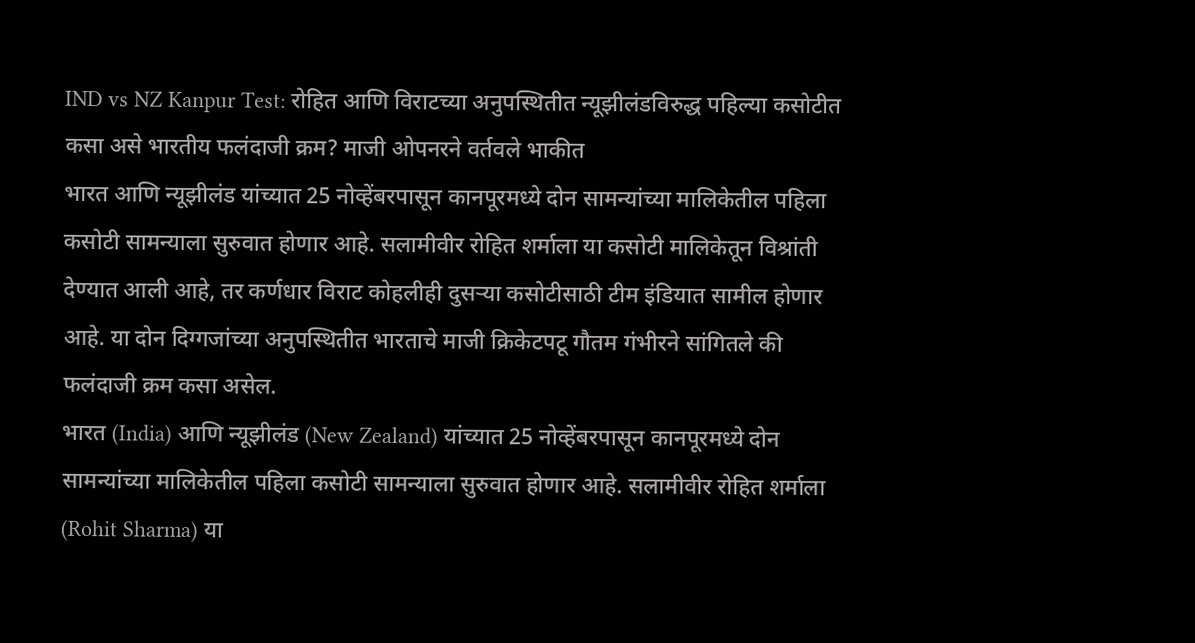IND vs NZ Kanpur Test: रोहित आणि विराटच्या अनुपस्थितीत न्यूझीलंडविरुद्ध पहिल्या कसोटीत कसा असे भारतीय फलंदाजी क्रम? माजी ओपनरने वर्तवले भाकीत
भारत आणि न्यूझीलंड यांच्यात 25 नोव्हेंबरपासून कानपूरमध्ये दोन सामन्यांच्या मालिकेतील पहिला कसोटी सामन्याला सुरुवात होणार आहे. सलामीवीर रोहित शर्माला या कसोटी मालिकेतून विश्रांती देण्यात आली आहे, तर कर्णधार विराट कोहलीही दुसऱ्या कसोटीसाठी टीम इंडियात सामील होणार आहे. या दोन दिग्गजांच्या अनुपस्थितीत भारताचे माजी क्रिकेटपटू गौतम गंभीरने सांगितले की फलंदाजी क्रम कसा असेल.
भारत (India) आणि न्यूझीलंड (New Zealand) यांच्यात 25 नोव्हेंबरपासून कानपूरमध्ये दोन सामन्यांच्या मालिकेतील पहिला कसोटी सामन्याला सुरुवात होणार आहे. सलामीवीर रोहित शर्माला (Rohit Sharma) या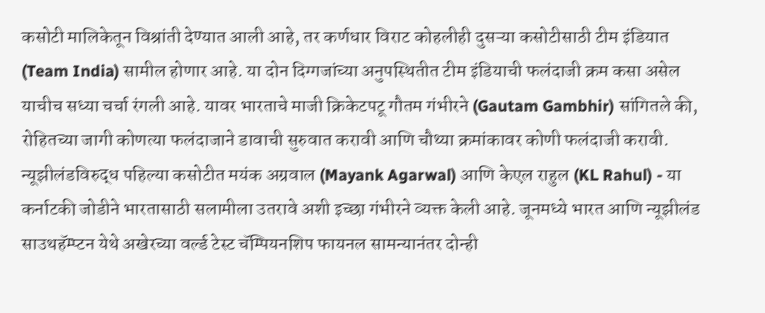कसोटी मालिकेतून विश्रांती देण्यात आली आहे, तर कर्णधार विराट कोहलीही दुसऱ्या कसोटीसाठी टीम इंडियात (Team India) सामील होणार आहे. या दोन दिग्गजांच्या अनुपस्थितीत टीम इंडियाची फलंदाजी क्रम कसा असेल याचीच सध्या चर्चा रंगली आहे. यावर भारताचे माजी क्रिकेटपटू गौतम गंभीरने (Gautam Gambhir) सांगितले की, रोहितच्या जागी कोणत्या फलंदाजाने डावाची सुरुवात करावी आणि चौथ्या क्रमांकावर कोणी फलंदाजी करावी. न्यूझीलंडविरुद्ध पहिल्या कसोटीत मयंक अग्रवाल (Mayank Agarwal) आणि केएल राहुल (KL Rahul) - या कर्नाटकी जोडीने भारतासाठी सलामीला उतरावे अशी इच्छा गंभीरने व्यक्त केली आहे. जूनमध्ये भारत आणि न्यूझीलंड साउथहॅम्प्टन येथे अखेरच्या वर्ल्ड टेस्ट चॅम्पियनशिप फायनल सामन्यानंतर दोन्ही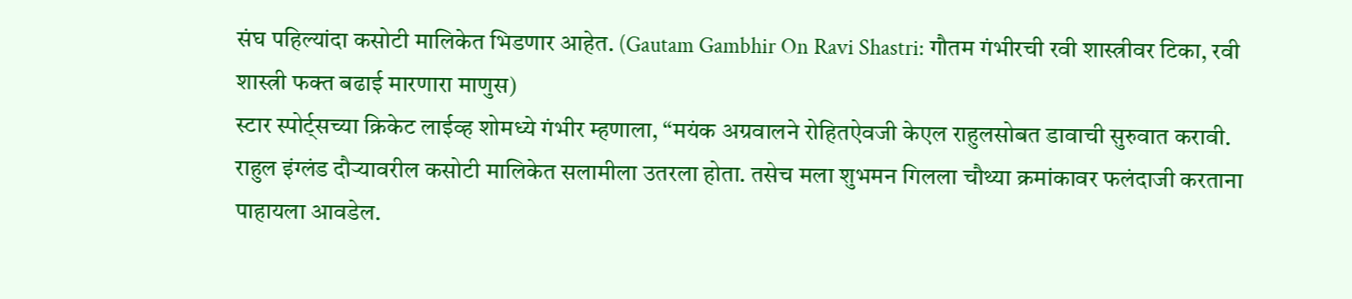संघ पहिल्यांदा कसोटी मालिकेत भिडणार आहेत. (Gautam Gambhir On Ravi Shastri: गौतम गंभीरची रवी शास्त्रीवर टिका, रवी शास्त्री फक्त बढाई मारणारा माणुस)
स्टार स्पोर्ट्सच्या क्रिकेट लाईव्ह शोमध्ये गंभीर म्हणाला, “मयंक अग्रवालने रोहितऐवजी केएल राहुलसोबत डावाची सुरुवात करावी. राहुल इंग्लंड दौऱ्यावरील कसोटी मालिकेत सलामीला उतरला होता. तसेच मला शुभमन गिलला चौथ्या क्रमांकावर फलंदाजी करताना पाहायला आवडेल.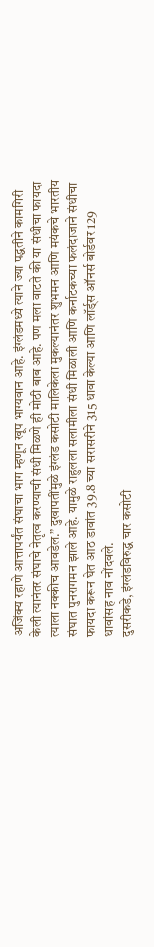अजिंक्य रहाणे आत्तापर्यंत संघाचा भाग म्हणून खूप भाग्यवान आहे. इंग्लंडमध्ये त्याने ज्या पद्धतीने कामगिरी केली त्यानंतर संघाचे नेतृत्व करण्याची संधी मिळणे ही मोठी बाब आहे. पण मला वाटते की या संधीचा फायदा त्याला नक्कीच आवडेल.” दुखापतींमुळे इंग्लंड कसोटी मालिकेला मुकल्यानंतर शुभमन आणि मयंकचे भारतीय संघात पुनरागमन झाले आहे. यामुळे राहुलला सलामीला संधी मिळाली आणि कर्नाटकच्या फलंदाजाने संधीचा फायदा करून घेत आठ डावांत 39.8 च्या सरासरीने 315 धावा केल्या आणि लॉर्ड्स ऑनर्स बोर्डवर 129 धावांसह नाव नोंदवले.
दुसरीकडे, इंग्लंडविरुद्ध चार कसोटी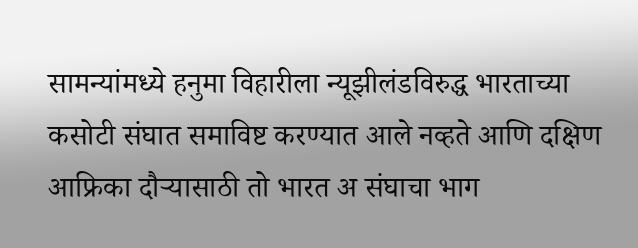सामन्यांमध्ये हनुमा विहारीला न्यूझीलंडविरुद्ध भारताच्या कसोटी संघात समाविष्ट करण्यात आले नव्हते आणि दक्षिण आफ्रिका दौऱ्यासाठी तो भारत अ संघाचा भाग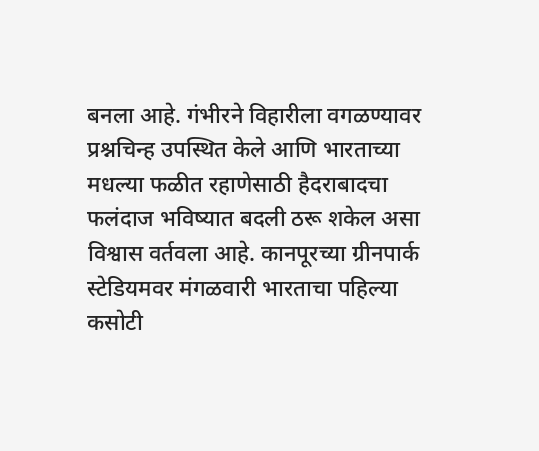बनला आहे. गंभीरने विहारीला वगळण्यावर प्रश्नचिन्ह उपस्थित केले आणि भारताच्या मधल्या फळीत रहाणेसाठी हैदराबादचा फलंदाज भविष्यात बदली ठरू शकेल असा विश्वास वर्तवला आहे. कानपूरच्या ग्रीनपार्क स्टेडियमवर मंगळवारी भारताचा पहिल्या कसोटी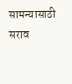सामन्यासाठी सराव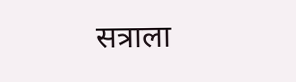सत्राला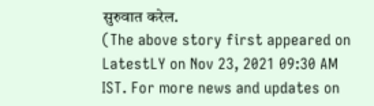सुरुवात करेल.
(The above story first appeared on LatestLY on Nov 23, 2021 09:30 AM IST. For more news and updates on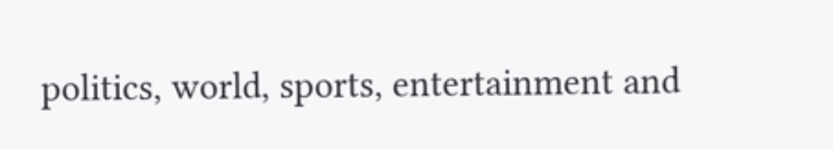politics, world, sports, entertainment and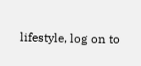lifestyle, log on to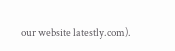our website latestly.com).